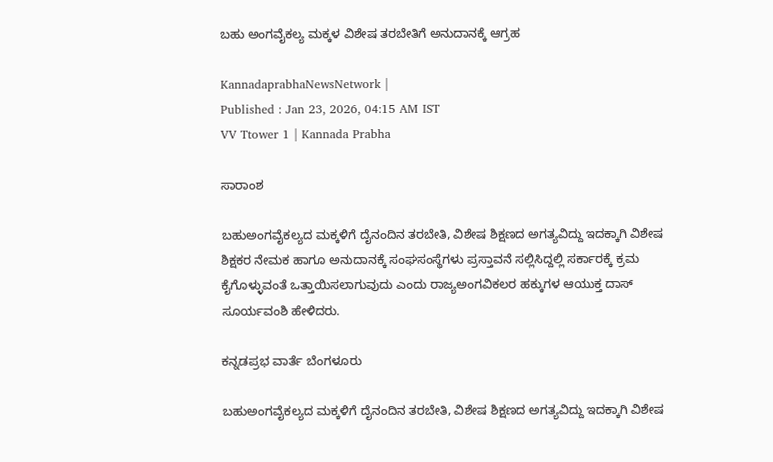ಬಹು ಅಂಗವೈಕಲ್ಯ ಮಕ್ಕಳ ವಿಶೇಷ ತರಬೇತಿಗೆ ಅನುದಾನಕ್ಕೆ ಆಗ್ರಹ

KannadaprabhaNewsNetwork |
Published : Jan 23, 2026, 04:15 AM IST
VV Ttower 1 | Kannada Prabha

ಸಾರಾಂಶ

ಬಹುಅಂಗವೈಕಲ್ಯದ ಮಕ್ಕಳಿಗೆ ದೈನಂದಿನ ತರಬೇತಿ, ವಿಶೇಷ ಶಿಕ್ಷಣದ ಅಗತ್ಯವಿದ್ದು ಇದಕ್ಕಾಗಿ ವಿಶೇಷ ಶಿಕ್ಷಕರ ನೇಮಕ ಹಾಗೂ ಅನುದಾನಕ್ಕೆ ಸಂಘಸಂಸ್ಥೆಗಳು ಪ್ರಸ್ತಾವನೆ ಸಲ್ಲಿಸಿದ್ದಲ್ಲಿ ಸರ್ಕಾರಕ್ಕೆ ಕ್ರಮ ಕೈಗೊಳ್ಳುವಂತೆ ಒತ್ತಾಯಿಸಲಾಗುವುದು ಎಂದು ರಾಜ್ಯಅಂಗವಿಕಲರ ಹಕ್ಕುಗಳ ಆಯುಕ್ತ ದಾಸ್‌ ಸೂರ್ಯವಂಶಿ ಹೇಳಿದರು.

ಕನ್ನಡಪ್ರಭ ವಾರ್ತೆ ಬೆಂಗಳೂರು

ಬಹುಅಂಗವೈಕಲ್ಯದ ಮಕ್ಕಳಿಗೆ ದೈನಂದಿನ ತರಬೇತಿ, ವಿಶೇಷ ಶಿಕ್ಷಣದ ಅಗತ್ಯವಿದ್ದು ಇದಕ್ಕಾಗಿ ವಿಶೇಷ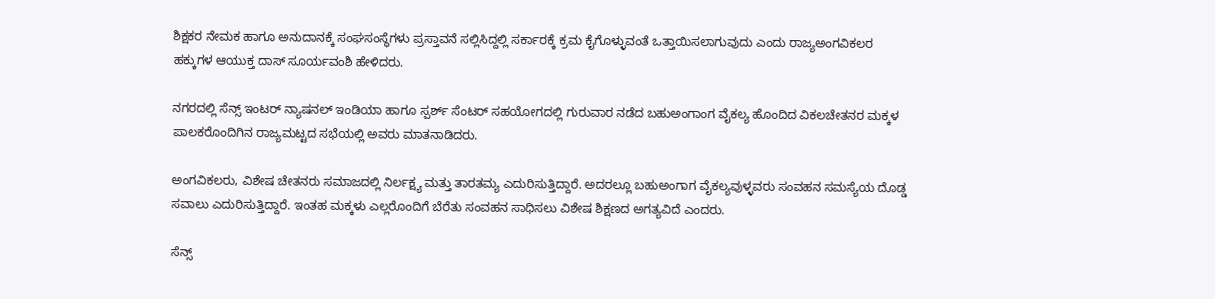ಶಿಕ್ಷಕರ ನೇಮಕ ಹಾಗೂ ಅನುದಾನಕ್ಕೆ ಸಂಘಸಂಸ್ಥೆಗಳು ಪ್ರಸ್ತಾವನೆ ಸಲ್ಲಿಸಿದ್ದಲ್ಲಿ ಸರ್ಕಾರಕ್ಕೆ ಕ್ರಮ ಕೈಗೊಳ್ಳುವಂತೆ ಒತ್ತಾಯಿಸಲಾಗುವುದು ಎಂದು ರಾಜ್ಯಅಂಗವಿಕಲರ ಹಕ್ಕುಗಳ ಆಯುಕ್ತ ದಾಸ್‌ ಸೂರ್ಯವಂಶಿ ಹೇಳಿದರು.

ನಗರದಲ್ಲಿ ಸೆನ್ಸ್ ಇಂಟರ್‌ ನ್ಯಾಷನಲ್‌ ಇಂಡಿಯಾ ಹಾಗೂ ಸ್ಪರ್ಶ್‌ ಸೆಂಟರ್ ಸಹಯೋಗದಲ್ಲಿ ಗುರುವಾರ ನಡೆದ ಬಹುಅಂಗಾಂಗ ವೈಕಲ್ಯ ಹೊಂದಿದ ವಿಕಲಚೇತನರ ಮಕ್ಕಳ ಪಾಲಕರೊಂದಿಗಿನ ರಾಜ್ಯಮಟ್ಟದ ಸಭೆಯಲ್ಲಿ ಅವರು ಮಾತನಾಡಿದರು.

ಅಂಗವಿಕಲರು, ವಿಶೇಷ ಚೇತನರು ಸಮಾಜದಲ್ಲಿ ನಿರ್ಲಕ್ಷ್ಯ ಮತ್ತು ತಾರತಮ್ಯ ಎದುರಿಸುತ್ತಿದ್ದಾರೆ. ಅದರಲ್ಲೂ ಬಹುಅಂಗಾಗ ವೈಕಲ್ಯವುಳ್ಳವರು ಸಂವಹನ ಸಮಸ್ಯೆಯ ದೊಡ್ಡ ಸವಾಲು ಎದುರಿಸುತ್ತಿದ್ದಾರೆ. ಇಂತಹ ಮಕ್ಕಳು ಎಲ್ಲರೊಂದಿಗೆ ಬೆರೆತು ಸಂವಹನ ಸಾಧಿಸಲು ವಿಶೇಷ ಶಿಕ್ಷಣದ ಅಗತ್ಯವಿದೆ ಎಂದರು.

ಸೆನ್ಸ್‌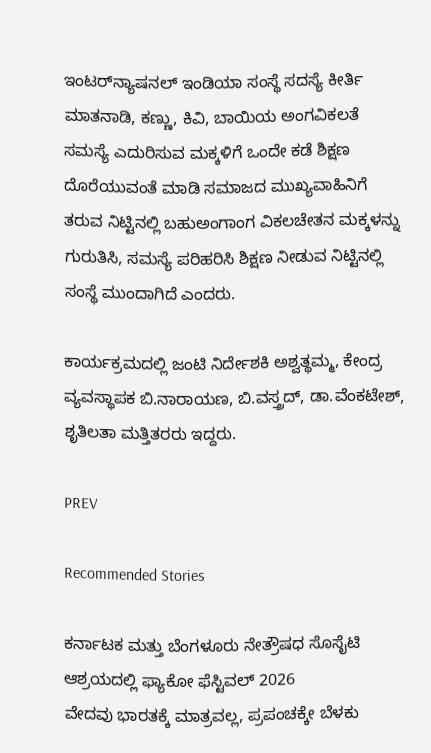ಇಂಟರ್‌ನ್ಯಾಷನಲ್‌ ಇಂಡಿಯಾ ಸಂಸ್ಥೆ ಸದಸ್ಯೆ ಕೀರ್ತಿ ಮಾತನಾಡಿ, ಕಣ್ಣು, ಕಿವಿ, ಬಾಯಿಯ ಅಂಗವಿಕಲತೆ ಸಮಸ್ಯೆ ಎದುರಿಸುವ ಮಕ್ಕಳಿಗೆ ಒಂದೇ ಕಡೆ ಶಿಕ್ಷಣ ದೊರೆಯುವಂತೆ ಮಾಡಿ ಸಮಾಜದ ಮುಖ್ಯವಾಹಿನಿಗೆ ತರುವ ನಿಟ್ಟಿನಲ್ಲಿ ಬಹುಅಂಗಾಂಗ ವಿಕಲಚೇತನ ಮಕ್ಕಳನ್ನು ಗುರುತಿಸಿ, ಸಮಸ್ಯೆ ಪರಿಹರಿಸಿ ಶಿಕ್ಷಣ ನೀಡುವ ನಿಟ್ಟಿನಲ್ಲಿ ಸಂಸ್ಥೆ ಮುಂದಾಗಿದೆ ಎಂದರು.

ಕಾರ್ಯಕ್ರಮದಲ್ಲಿ ಜಂಟಿ ನಿರ್ದೇಶಕಿ ಅಶ್ವತ್ಥಮ್ಮ, ಕೇಂದ್ರ ವ್ಯವಸ್ಥಾಪಕ ಬಿ.ನಾರಾಯಣ, ಬಿ.ವಸ್ತ್ರದ್, ಡಾ.ವೆಂಕಟೇಶ್, ಶೃತಿಲತಾ ಮತ್ತಿತರರು ಇದ್ದರು.

PREV

Recommended Stories

ಕರ್ನಾಟಕ ಮತ್ತು ಬೆಂಗಳೂರು ನೇತ್ರೌಷಧ ಸೊಸೈಟಿ ಆಶ್ರಯದಲ್ಲಿ ಫ್ಯಾಕೋ ಫೆಸ್ಟಿವಲ್ 2026
ವೇದವು ಭಾರತಕ್ಕೆ ಮಾತ್ರವಲ್ಲ, ಪ್ರಪಂಚಕ್ಕೇ ಬೆಳಕು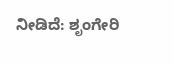ನೀಡಿದೆ: ಶೃಂಗೇರಿ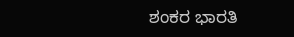ಶಂಕರ ಭಾರತಿ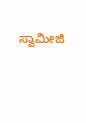ಸ್ವಾಮೀಜಿ